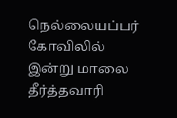நெல்லையப்பர் கோவிலில் இன்று மாலை தீர்த்தவாரி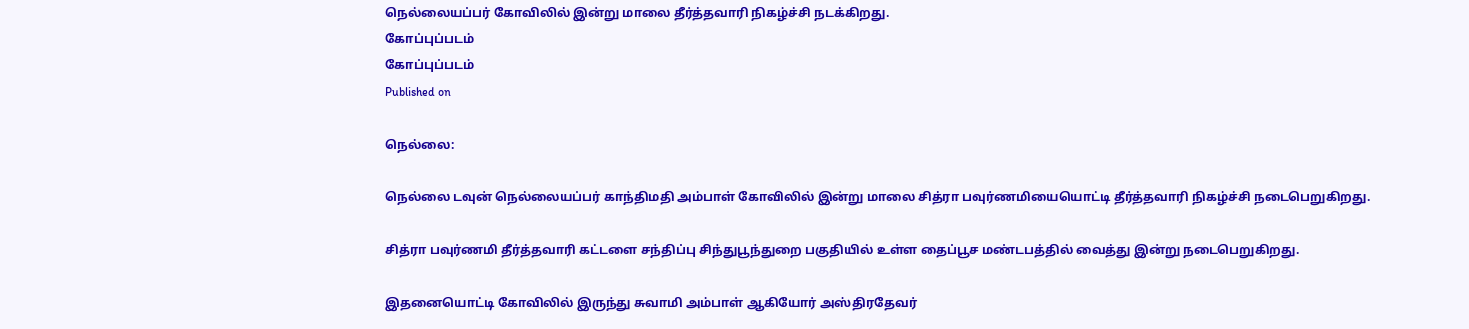நெல்லையப்பர் கோவிலில் இன்று மாலை தீர்த்தவாரி நிகழ்ச்சி நடக்கிறது.
கோப்புப்படம்
கோப்புப்படம்
Published on

நெல்லை:

நெல்லை டவுன் நெல்லையப்பர் காந்திமதி அம்பாள் கோவிலில் இன்று மாலை சித்ரா பவுர்ணமியையொட்டி தீர்த்தவாரி நிகழ்ச்சி நடைபெறுகிறது.

சித்ரா பவுர்ணமி தீர்த்தவாரி கட்டளை சந்திப்பு சிந்துபூந்துறை பகுதியில் உள்ள தைப்பூச மண்டபத்தில் வைத்து இன்று நடைபெறுகிறது.

இதனையொட்டி கோவிலில் இருந்து சுவாமி அம்பாள் ஆகியோர் அஸ்திரதேவர்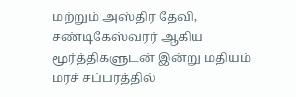மற்றும் அஸ்திர தேவி, சண்டிகேஸ்வரர் ஆகிய மூர்த்திகளுடன் இன்று மதியம் மரச் சப்பரத்தில்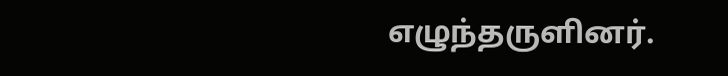எழுந்தருளினர்.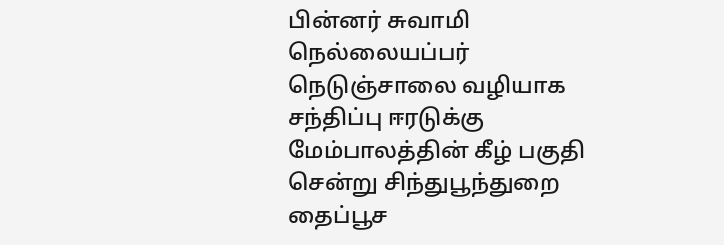பின்னர் சுவாமி நெல்லையப்பர் நெடுஞ்சாலை வழியாக சந்திப்பு ஈரடுக்கு மேம்பாலத்தின் கீழ் பகுதி சென்று சிந்துபூந்துறை தைப்பூச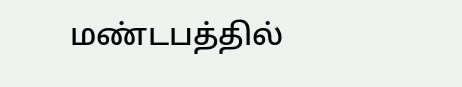மண்டபத்தில்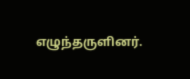எழுந்தருளினர்.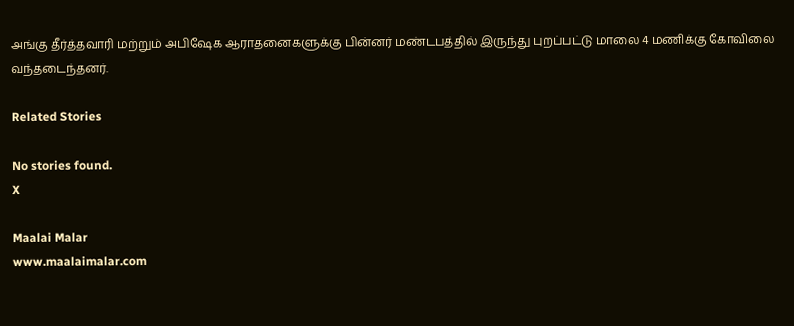அங்கு தீர்த்தவாரி மற்றும் அபிஷேக ஆராதனைகளுக்கு பின்னர் மண்டபத்தில் இருந்து புறப்பட்டு மாலை 4 மணிக்கு கோவிலை வந்தடைந்தனர்.

Related Stories

No stories found.
X

Maalai Malar
www.maalaimalar.com